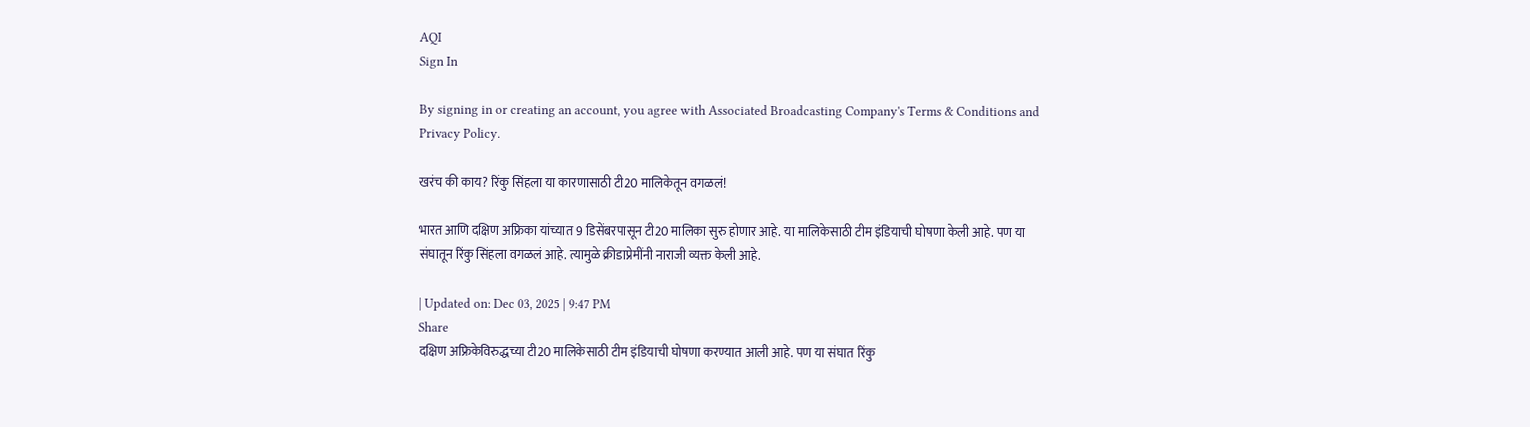AQI
Sign In

By signing in or creating an account, you agree with Associated Broadcasting Company's Terms & Conditions and Privacy Policy.

खरंच की काय? रिंकु सिंहला या कारणासाठी टी20 मालिकेतून वगळलं!

भारत आणि दक्षिण अफ्रिका यांच्यात 9 डिसेंबरपासून टी20 मालिका सुरु होणार आहे. या मालिकेसाठी टीम इंडियाची घोषणा केली आहे. पण या संघातून रिंकु सिंहला वगळलं आहे. त्यामुळे क्रीडाप्रेमींनी नाराजी व्यक्त केली आहे.

| Updated on: Dec 03, 2025 | 9:47 PM
Share
दक्षिण अफ्रिकेविरुद्धच्या टी20 मालिकेसाठी टीम इंडियाची घोषणा करण्यात आली आहे. पण या संघात रिंकु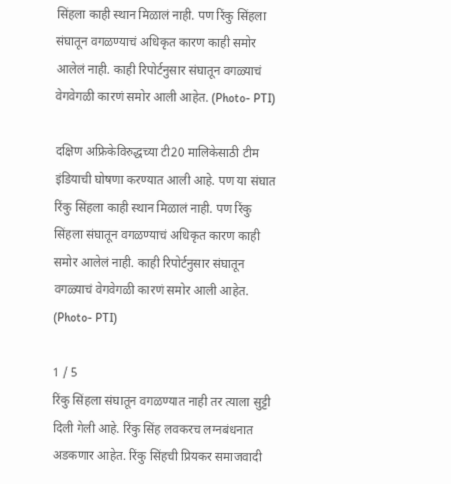सिंहला काही स्थान मिळालं नाही. पण रिंकु सिंहला संघातून वगळण्याचं अधिकृत कारण काही समोर आलेलं नाही. काही रिपोर्टनुसार संघातून वगळ्याचं वेगवेगळी कारणं समोर आली आहेत. (Photo- PTI)

दक्षिण अफ्रिकेविरुद्धच्या टी20 मालिकेसाठी टीम इंडियाची घोषणा करण्यात आली आहे. पण या संघात रिंकु सिंहला काही स्थान मिळालं नाही. पण रिंकु सिंहला संघातून वगळण्याचं अधिकृत कारण काही समोर आलेलं नाही. काही रिपोर्टनुसार संघातून वगळ्याचं वेगवेगळी कारणं समोर आली आहेत. (Photo- PTI)

1 / 5
रिंकु सिंहला संघातून वगळण्यात नाही तर त्याला सुट्टी दिली गेली आहे. रिंकु सिंह लवकरच लग्नबंधनात अडकणार आहेत. रिंकु सिंहची प्रियकर समाजवादी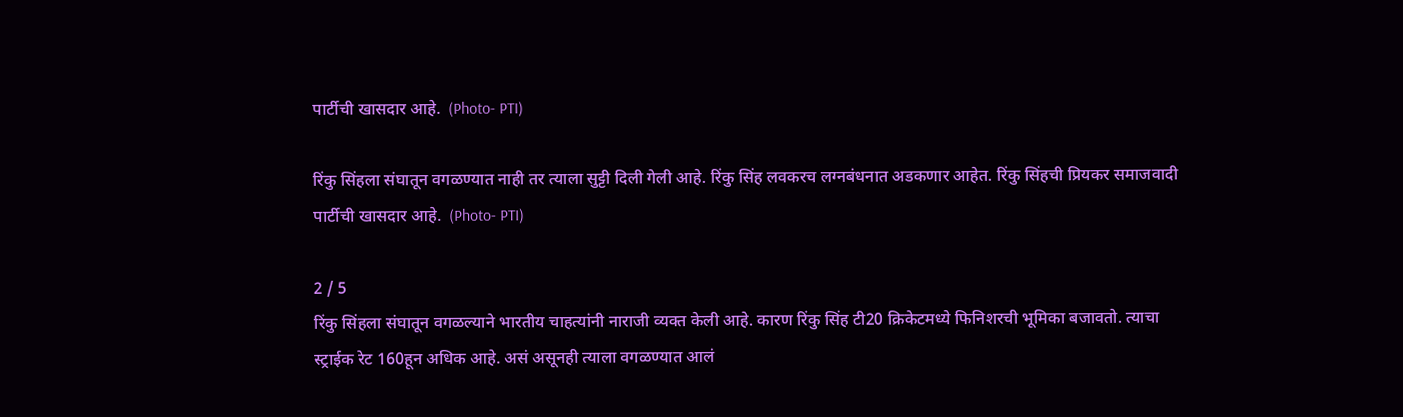पार्टीची खासदार आहे.  (Photo- PTI)

रिंकु सिंहला संघातून वगळण्यात नाही तर त्याला सुट्टी दिली गेली आहे. रिंकु सिंह लवकरच लग्नबंधनात अडकणार आहेत. रिंकु सिंहची प्रियकर समाजवादी पार्टीची खासदार आहे.  (Photo- PTI)

2 / 5
रिंकु सिंहला संघातून वगळल्याने भारतीय चाहत्यांनी नाराजी व्यक्त केली आहे. कारण रिंकु सिंह टी20 क्रिकेटमध्ये फिनिशरची भूमिका बजावतो. त्याचा स्ट्राईक रेट 160हून अधिक आहे. असं असूनही त्याला वगळण्यात आलं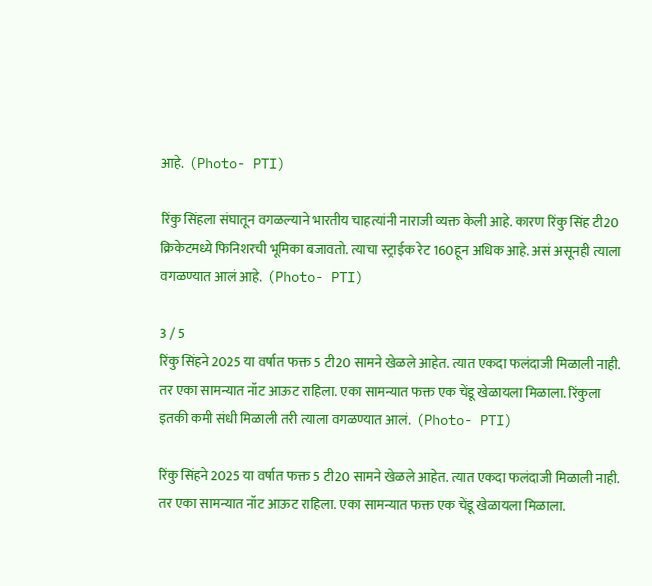आहे.  (Photo- PTI)

रिंकु सिंहला संघातून वगळल्याने भारतीय चाहत्यांनी नाराजी व्यक्त केली आहे. कारण रिंकु सिंह टी20 क्रिकेटमध्ये फिनिशरची भूमिका बजावतो. त्याचा स्ट्राईक रेट 160हून अधिक आहे. असं असूनही त्याला वगळण्यात आलं आहे.  (Photo- PTI)

3 / 5
रिंकु सिंहने 2025 या वर्षात फक्त 5 टी20 सामने खेळले आहेत. त्यात एकदा फलंदाजी मिळाली नाही. तर एका सामन्यात नॉट आऊट राहिला. एका सामन्यात फक्त एक चेंडू खेळायला मिळाला. रिंकुला इतकी कमी संधी मिळाली तरी त्याला वगळण्यात आलं.  (Photo- PTI)

रिंकु सिंहने 2025 या वर्षात फक्त 5 टी20 सामने खेळले आहेत. त्यात एकदा फलंदाजी मिळाली नाही. तर एका सामन्यात नॉट आऊट राहिला. एका सामन्यात फक्त एक चेंडू खेळायला मिळाला.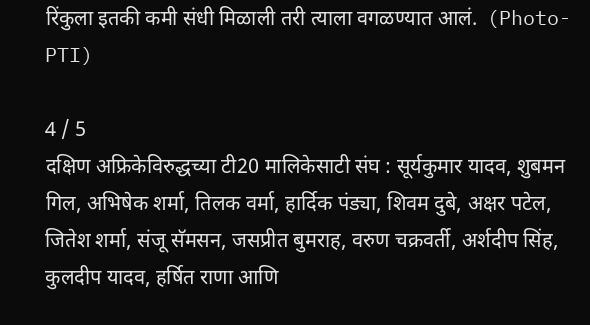रिंकुला इतकी कमी संधी मिळाली तरी त्याला वगळण्यात आलं.  (Photo- PTI)

4 / 5
दक्षिण अफ्रिकेविरुद्धच्या टी20 मालिकेसाटी संघ : सूर्यकुमार यादव, शुबमन गिल, अभिषेक शर्मा, तिलक वर्मा, हार्दिक पंड्या, शिवम दुबे, अक्षर पटेल, जितेश शर्मा, संजू सॅमसन, जसप्रीत बुमराह, वरुण चक्रवर्ती, अर्शदीप सिंह, कुलदीप यादव, हर्षित राणा आणि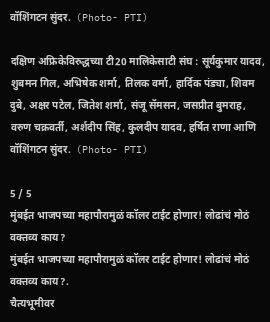वॉशिंगटन सुंदर.  (Photo- PTI)

दक्षिण अफ्रिकेविरुद्धच्या टी20 मालिकेसाटी संघ : सूर्यकुमार यादव, शुबमन गिल, अभिषेक शर्मा, तिलक वर्मा, हार्दिक पंड्या, शिवम दुबे, अक्षर पटेल, जितेश शर्मा, संजू सॅमसन, जसप्रीत बुमराह, वरुण चक्रवर्ती, अर्शदीप सिंह, कुलदीप यादव, हर्षित राणा आणि वॉशिंगटन सुंदर.  (Photo- PTI)

5 / 5
मुंबईत भाजपच्या महापौरामुळं कॉलर टाईट होणार! लोढांचं मोठं वक्तव्य काय?
मुंबईत भाजपच्या महापौरामुळं कॉलर टाईट होणार! लोढांचं मोठं वक्तव्य काय?.
चैत्यभूमीवर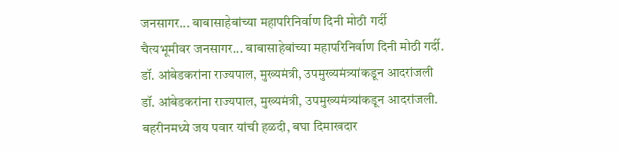जनसागर... बाबासाहेबांच्या महापरिनिर्वाण दिनी मोठी गर्दी
चैत्यभूमीवर जनसागर... बाबासाहेबांच्या महापरिनिर्वाण दिनी मोठी गर्दी.
डॉ. आंबेडकरांना राज्यपाल, मुख्यमंत्री, उपमुख्यमंत्र्यांकडून आदरांजली
डॉ. आंबेडकरांना राज्यपाल, मुख्यमंत्री, उपमुख्यमंत्र्यांकडून आदरांजली.
बहरीनमध्ये जय पवार यांची हळदी, बघा दिमाखदार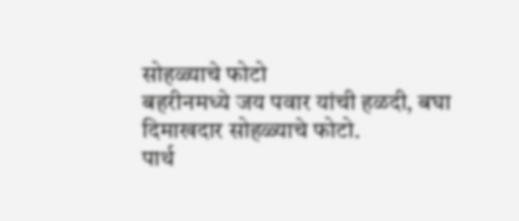सोहळ्याचे फोटो
बहरीनमध्ये जय पवार यांची हळदी, बघा दिमाखदार सोहळ्याचे फोटो.
पार्थ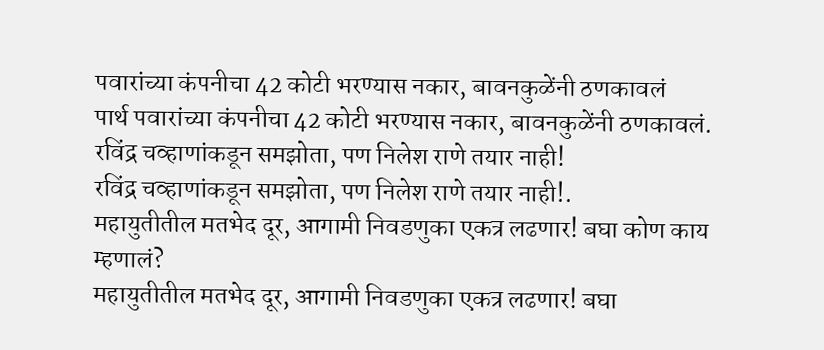पवारांच्या कंपनीचा 42 कोटी भरण्यास नकार, बावनकुळेंनी ठणकावलं
पार्थ पवारांच्या कंपनीचा 42 कोटी भरण्यास नकार, बावनकुळेंनी ठणकावलं.
रविंद्र चव्हाणांकडून समझोता, पण निलेश राणे तयार नाही!
रविंद्र चव्हाणांकडून समझोता, पण निलेश राणे तयार नाही!.
महायुतीतील मतभेद दूर, आगामी निवडणुका एकत्र लढणार! बघा कोण काय म्हणालं?
महायुतीतील मतभेद दूर, आगामी निवडणुका एकत्र लढणार! बघा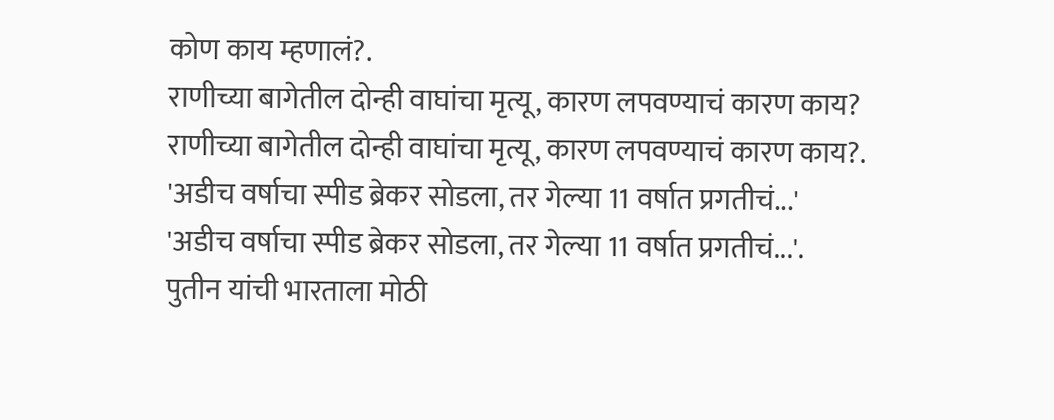कोण काय म्हणालं?.
राणीच्या बागेतील दोन्ही वाघांचा मृत्यू, कारण लपवण्याचं कारण काय?
राणीच्या बागेतील दोन्ही वाघांचा मृत्यू, कारण लपवण्याचं कारण काय?.
'अडीच वर्षाचा स्पीड ब्रेकर सोडला, तर गेल्या 11 वर्षात प्रगतीचं...'
'अडीच वर्षाचा स्पीड ब्रेकर सोडला, तर गेल्या 11 वर्षात प्रगतीचं...'.
पुतीन यांची भारताला मोठी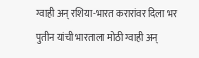ग्वाही अन् रशिया-भारत करारांवर दिला भर
पुतीन यांची भारताला मोठी ग्वाही अन्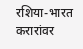रशिया-भारत करारांवर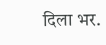दिला भर.